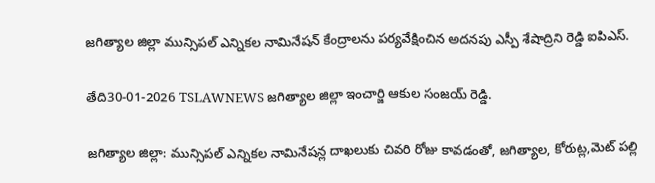జగిత్యాల జిల్లా మున్సిపల్ ఎన్నికల నామినేషన్ కేంద్రాలను పర్యవేక్షించిన అదనపు ఎస్పీ శేషాద్రిని రెడ్డి ఐపిఎస్.

తేది30-01-2026 TSLAWNEWS జగిత్యాల జిల్లా ఇంచార్జి ఆకుల సంజయ్ రెడ్డి.

జగిత్యాల జిల్లా: మున్సిపల్ ఎన్నికల నామినేషన్ల దాఖలుకు చివరి రోజు కావడంతో, జగిత్యాల, కోరుట్ల,మెట్ పల్లి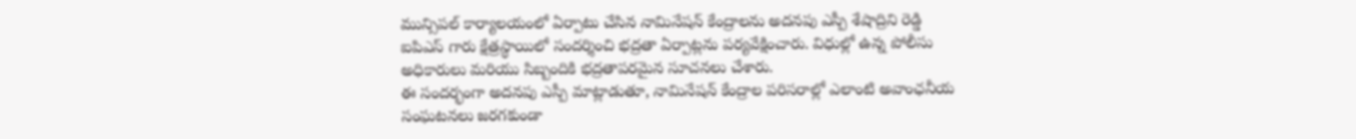మున్సిపల్ కార్యాలయంలో ఏర్పాటు చేసిన నామినేషన్ కేంద్రాలను అదనపు ఎస్పీ శేషాద్రిని రెడ్డి ఐపిఎస్ గారు క్షేత్రస్థాయిలో సందర్శించి భద్రతా ఏర్పాట్లను పర్యవేక్షించారు. విధుల్లో ఉన్న పోలీసు అధికారులు మరియు సిబ్బందికి భద్రతాపరమైన సూచనలు చేశారు.
ఈ సందర్భంగా అదనపు ఎస్పీ మాట్లాడుతూ, నామినేషన్ కేంద్రాల పరిసరాల్లో ఎలాంటి అవాంఛనీయ సంఘటనలు జరగకుండా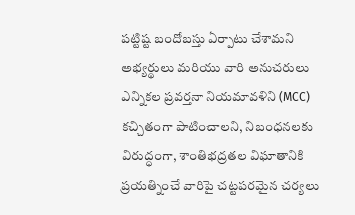పట్టిష్ట బందోబస్తు ఏర్పాటు చేశామని అభ్యర్థులు మరియు వారి అనుచరులు ఎన్నికల ప్రవర్తనా నియమావళిని (MCC) కచ్చితంగా పాటించాలని, నిబంధనలకు విరుద్ధంగా, శాంతిభద్రతల విఘాతానికి ప్రయత్నించే వారిపై చట్టపరమైన చర్యలు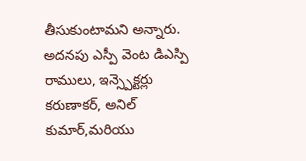తీసుకుంటామని అన్నారు.
అదనపు ఎస్పీ వెంట డిఎస్పి రాములు, ఇన్స్పెక్టర్లు కరుణాకర్, అనిల్ కుమార్,మరియు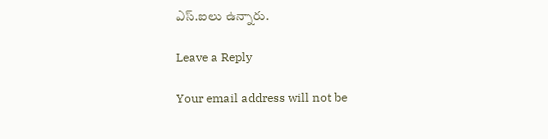ఎస్.ఐలు ఉన్నారు.

Leave a Reply

Your email address will not be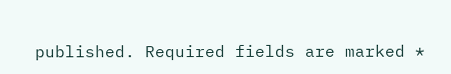published. Required fields are marked *